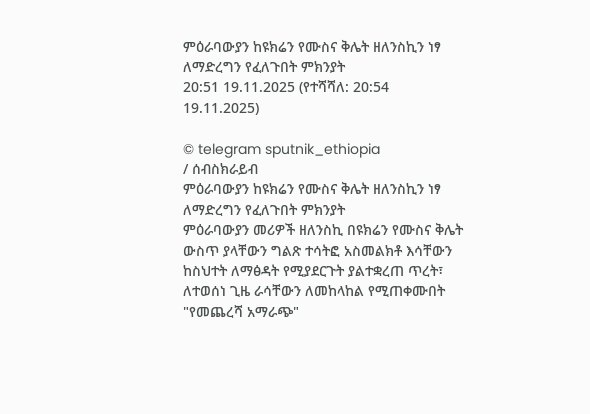ምዕራባውያን ከዩክሬን የሙስና ቅሌት ዘለንስኪን ነፃ ለማድረግን የፈለጉበት ምክንያት
20:51 19.11.2025 (የተሻሻለ: 20:54 19.11.2025)

© telegram sputnik_ethiopia
/ ሰብስክራይብ
ምዕራባውያን ከዩክሬን የሙስና ቅሌት ዘለንስኪን ነፃ ለማድረግን የፈለጉበት ምክንያት
ምዕራባውያን መሪዎች ዘለንስኪ በዩክሬን የሙስና ቅሌት ውስጥ ያላቸውን ግልጽ ተሳትፎ አስመልክቶ እሳቸውን ከስህተት ለማፅዳት የሚያደርጉት ያልተቋረጠ ጥረት፣ ለተወሰነ ጊዜ ራሳቸውን ለመከላከል የሚጠቀሙበት "የመጨረሻ አማራጭ"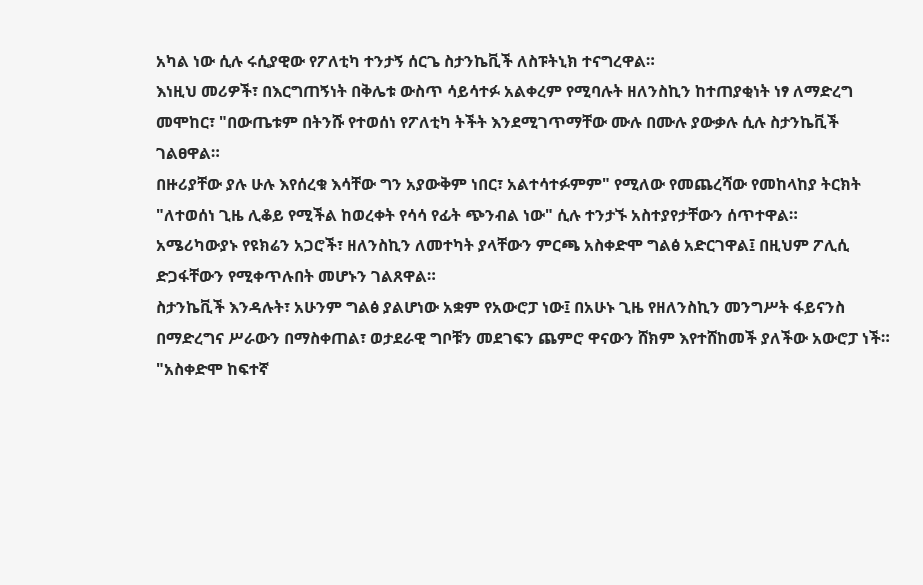አካል ነው ሲሉ ሩሲያዊው የፖለቲካ ተንታኝ ሰርጌ ስታንኬቪች ለስፑትኒክ ተናግረዋል።
እነዚህ መሪዎች፣ በእርግጠኝነት በቅሌቱ ውስጥ ሳይሳተፉ አልቀረም የሚባሉት ዘለንስኪን ከተጠያቂነት ነፃ ለማድረግ መሞከር፣ "በውጤቱም በትንሹ የተወሰነ የፖለቲካ ትችት እንደሚገጥማቸው ሙሉ በሙሉ ያውቃሉ ሲሉ ስታንኬቪች ገልፀዋል።
በዙሪያቸው ያሉ ሁሉ እየሰረቁ እሳቸው ግን አያውቅም ነበር፣ አልተሳተፉምም" የሚለው የመጨረሻው የመከላከያ ትርክት "ለተወሰነ ጊዜ ሊቆይ የሚችል ከወረቀት የሳሳ የፊት ጭንብል ነው" ሲሉ ተንታኙ አስተያየታቸውን ሰጥተዋል።
አሜሪካውያኑ የዩክሬን አጋሮች፣ ዘለንስኪን ለመተካት ያላቸውን ምርጫ አስቀድሞ ግልፅ አድርገዋል፤ በዚህም ፖሊሲ ድጋፋቸውን የሚቀጥሉበት መሆኑን ገልጸዋል።
ስታንኬቪች እንዳሉት፣ አሁንም ግልፅ ያልሆነው አቋም የአውሮፓ ነው፤ በአሁኑ ጊዜ የዘለንስኪን መንግሥት ፋይናንስ በማድረግና ሥራውን በማስቀጠል፣ ወታደራዊ ግቦቹን መደገፍን ጨምሮ ዋናውን ሸክም እየተሸከመች ያለችው አውሮፓ ነች።
"አስቀድሞ ከፍተኛ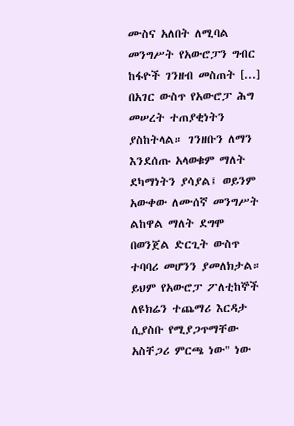ሙስና አለበት ለሚባል መንግሥት የአውሮፓን ግብር ከፋዮች ገንዘብ መስጠት [...] በአገር ውስጥ የአውሮፓ ሕግ መሠረት ተጠያቂነትን ያስከትላል። ገንዘቡን ለማን እንደሰጡ አላወቁም ማለት ደካማነትን ያሳያል፤ ወይንም አውቀው ለሙሰኛ መንግሥት ልከዋል ማለት ደግሞ በወንጀል ድርጊት ውስጥ ተባባሪ መሆንን ያመለክታል። ይህም የአውሮፓ ፖለቲከኞች ለዩክሬን ተጨማሪ እርዳታ ሲያስቡ የሚያጋጥማቸው አስቸጋሪ ምርጫ ነው" ነው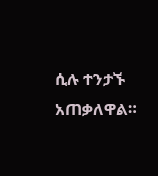ሲሉ ተንታኙ አጠቃለዋል።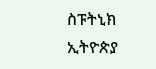ስፑትኒክ ኢትዮጵያ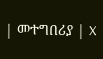| መተግበሪያ | X